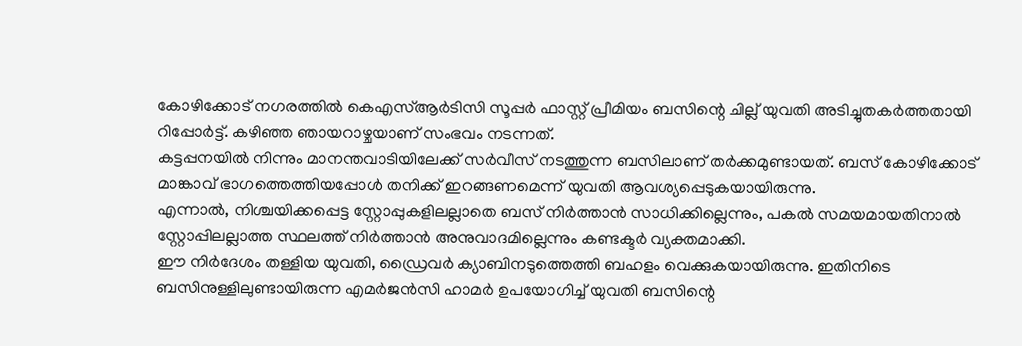കോഴിക്കോട് നഗരത്തിൽ കെഎസ്ആർടിസി സൂപ്പർ ഫാസ്റ്റ് പ്രീമിയം ബസിന്റെ ചില്ല് യുവതി അടിച്ചുതകർത്തതായി റിപ്പോർട്ട്. കഴിഞ്ഞ ഞായറാഴ്ചയാണ് സംഭവം നടന്നത്.
കട്ടപ്പനയിൽ നിന്നും മാനന്തവാടിയിലേക്ക് സർവീസ് നടത്തുന്ന ബസിലാണ് തർക്കമുണ്ടായത്. ബസ് കോഴിക്കോട് മാങ്കാവ് ഭാഗത്തെത്തിയപ്പോൾ തനിക്ക് ഇറങ്ങണമെന്ന് യുവതി ആവശ്യപ്പെടുകയായിരുന്നു.
എന്നാൽ, നിശ്ചയിക്കപ്പെട്ട സ്റ്റോപ്പുകളിലല്ലാതെ ബസ് നിർത്താൻ സാധിക്കില്ലെന്നും, പകൽ സമയമായതിനാൽ സ്റ്റോപ്പിലല്ലാത്ത സ്ഥലത്ത് നിർത്താൻ അനുവാദമില്ലെന്നും കണ്ടക്ടർ വ്യക്തമാക്കി.
ഈ നിർദേശം തള്ളിയ യുവതി, ഡ്രൈവർ ക്യാബിനടുത്തെത്തി ബഹളം വെക്കുകയായിരുന്നു. ഇതിനിടെ ബസിനുള്ളിലുണ്ടായിരുന്ന എമർജൻസി ഹാമർ ഉപയോഗിച്ച് യുവതി ബസിന്റെ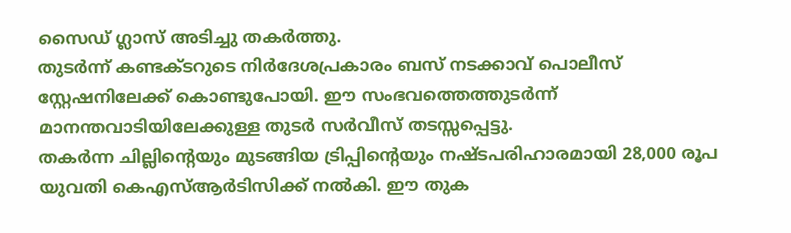സൈഡ് ഗ്ലാസ് അടിച്ചു തകർത്തു.
തുടർന്ന് കണ്ടക്ടറുടെ നിർദേശപ്രകാരം ബസ് നടക്കാവ് പൊലീസ് സ്റ്റേഷനിലേക്ക് കൊണ്ടുപോയി. ഈ സംഭവത്തെത്തുടർന്ന് മാനന്തവാടിയിലേക്കുള്ള തുടർ സർവീസ് തടസ്സപ്പെട്ടു.
തകർന്ന ചില്ലിന്റെയും മുടങ്ങിയ ട്രിപ്പിന്റെയും നഷ്ടപരിഹാരമായി 28,000 രൂപ യുവതി കെഎസ്ആർടിസിക്ക് നൽകി. ഈ തുക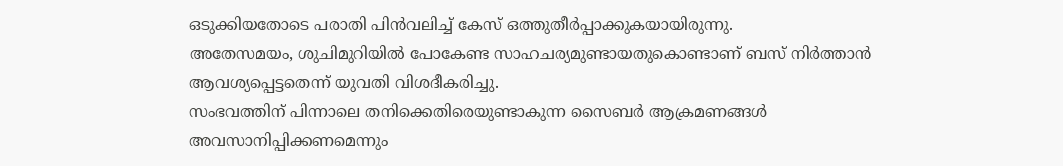ഒടുക്കിയതോടെ പരാതി പിൻവലിച്ച് കേസ് ഒത്തുതീർപ്പാക്കുകയായിരുന്നു.
അതേസമയം, ശുചിമുറിയിൽ പോകേണ്ട സാഹചര്യമുണ്ടായതുകൊണ്ടാണ് ബസ് നിർത്താൻ ആവശ്യപ്പെട്ടതെന്ന് യുവതി വിശദീകരിച്ചു.
സംഭവത്തിന് പിന്നാലെ തനിക്കെതിരെയുണ്ടാകുന്ന സൈബർ ആക്രമണങ്ങൾ അവസാനിപ്പിക്കണമെന്നും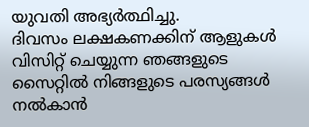യുവതി അഭ്യർത്ഥിച്ചു.
ദിവസം ലക്ഷകണക്കിന് ആളുകൾ വിസിറ്റ് ചെയ്യുന്ന ഞങ്ങളുടെ സൈറ്റിൽ നിങ്ങളുടെ പരസ്യങ്ങൾ നൽകാൻ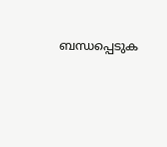ബന്ധപ്പെടുക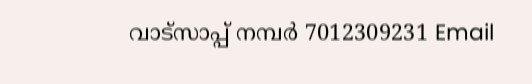വാട്സാപ്പ് നമ്പർ 7012309231 Email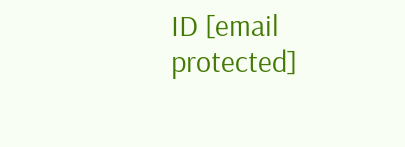ID [email protected]